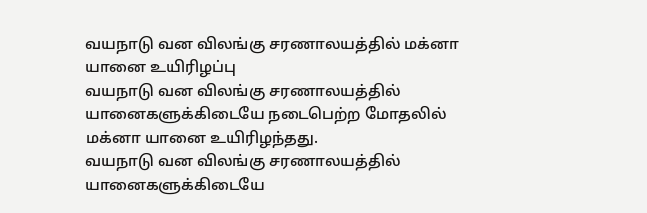வயநாடு வன விலங்கு சரணாலயத்தில் மக்னா யானை உயிரிழப்பு
வயநாடு வன விலங்கு சரணாலயத்தில் யானைகளுக்கிடையே நடைபெற்ற மோதலில் மக்னா யானை உயிரிழந்தது.
வயநாடு வன விலங்கு சரணாலயத்தில் யானைகளுக்கிடையே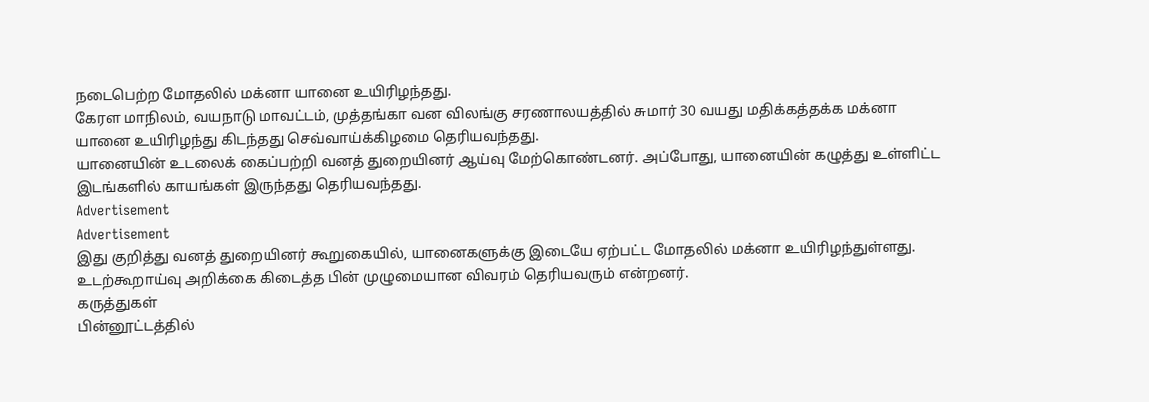நடைபெற்ற மோதலில் மக்னா யானை உயிரிழந்தது.
கேரள மாநிலம், வயநாடு மாவட்டம், முத்தங்கா வன விலங்கு சரணாலயத்தில் சுமார் 30 வயது மதிக்கத்தக்க மக்னா யானை உயிரிழந்து கிடந்தது செவ்வாய்க்கிழமை தெரியவந்தது.
யானையின் உடலைக் கைப்பற்றி வனத் துறையினர் ஆய்வு மேற்கொண்டனர். அப்போது, யானையின் கழுத்து உள்ளிட்ட இடங்களில் காயங்கள் இருந்தது தெரியவந்தது.
Advertisement
Advertisement
இது குறித்து வனத் துறையினர் கூறுகையில், யானைகளுக்கு இடையே ஏற்பட்ட மோதலில் மக்னா உயிரிழந்துள்ளது.
உடற்கூறாய்வு அறிக்கை கிடைத்த பின் முழுமையான விவரம் தெரியவரும் என்றனர்.
கருத்துகள்
பின்னூட்டத்தில்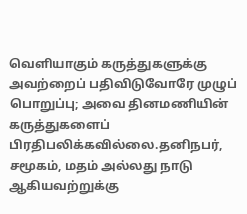வெளியாகும் கருத்துகளுக்கு அவற்றைப் பதிவிடுவோரே முழுப் பொறுப்பு; அவை தினமணியின் கருத்துகளைப் பிரதிபலிக்கவில்லை.தனிநபர், சமூகம், மதம் அல்லது நாடு ஆகியவற்றுக்கு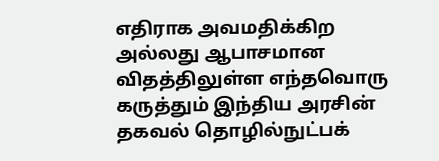எதிராக அவமதிக்கிற அல்லது ஆபாசமான விதத்திலுள்ள எந்தவொரு கருத்தும் இந்திய அரசின் தகவல் தொழில்நுட்பக்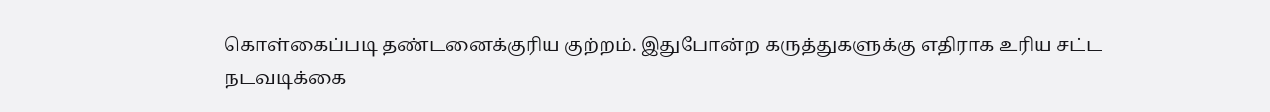கொள்கைப்படி தண்டனைக்குரிய குற்றம். இதுபோன்ற கருத்துகளுக்கு எதிராக உரிய சட்ட நடவடிக்கை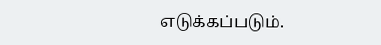எடுக்கப்படும்.